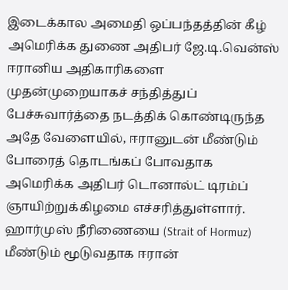இடைக்கால அமைதி ஒப்பந்தத்தின் கீழ் அமெரிக்க துணை அதிபர் ஜே.டி.வென்ஸ் ஈரானிய அதிகாரிகளை முதன்முறையாகச் சந்தித்துப் பேச்சுவார்த்தை நடத்திக் கொண்டிருந்த அதே வேளையில், ஈரானுடன் மீண்டும் போரைத் தொடங்கப் போவதாக அமெரிக்க அதிபர் டொனால்ட் டிரம்ப் ஞாயிற்றுக்கிழமை எச்சரித்துள்ளார்.
ஹார்முஸ் நீரிணையை (Strait of Hormuz) மீண்டும் மூடுவதாக ஈரான்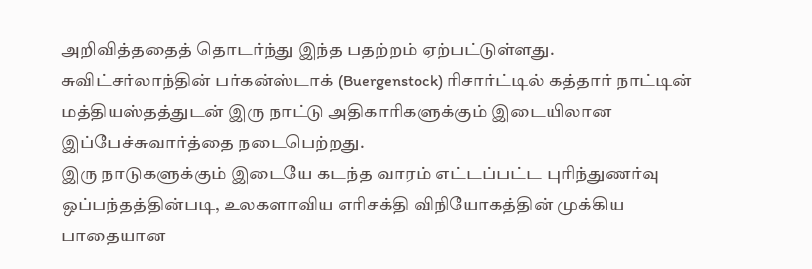அறிவித்ததைத் தொடர்ந்து இந்த பதற்றம் ஏற்பட்டுள்ளது.
சுவிட்சர்லாந்தின் பர்கன்ஸ்டாக் (Buergenstock) ரிசார்ட்டில் கத்தார் நாட்டின் மத்தியஸ்தத்துடன் இரு நாட்டு அதிகாரிகளுக்கும் இடையிலான இப்பேச்சுவார்த்தை நடைபெற்றது.
இரு நாடுகளுக்கும் இடையே கடந்த வாரம் எட்டப்பட்ட புரிந்துணர்வு ஒப்பந்தத்தின்படி, உலகளாவிய எரிசக்தி விநியோகத்தின் முக்கிய பாதையான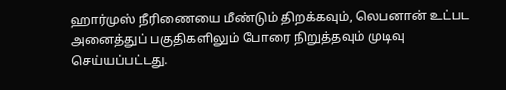ஹார்முஸ் நீரிணையை மீண்டும் திறக்கவும், லெபனான் உட்பட அனைத்துப் பகுதிகளிலும் போரை நிறுத்தவும் முடிவு செய்யப்பட்டது.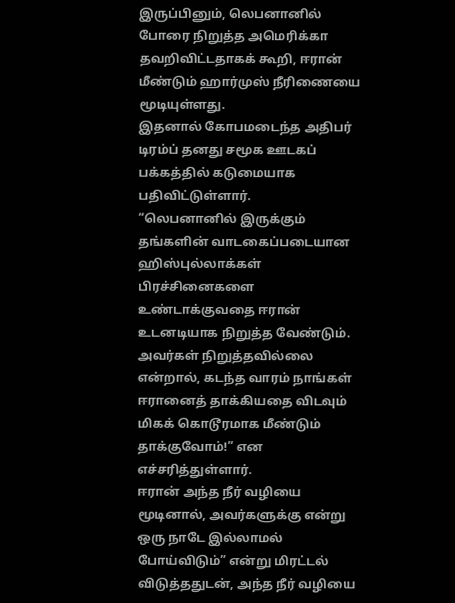இருப்பினும், லெபனானில் போரை நிறுத்த அமெரிக்கா தவறிவிட்டதாகக் கூறி, ஈரான் மீண்டும் ஹார்முஸ் நீரிணையை மூடியுள்ளது.
இதனால் கோபமடைந்த அதிபர் டிரம்ப் தனது சமூக ஊடகப் பக்கத்தில் கடுமையாக பதிவிட்டுள்ளார்.
“லெபனானில் இருக்கும் தங்களின் வாடகைப்படையான ஹிஸ்புல்லாக்கள் பிரச்சினைகளை உண்டாக்குவதை ஈரான் உடனடியாக நிறுத்த வேண்டும். அவர்கள் நிறுத்தவில்லை என்றால், கடந்த வாரம் நாங்கள் ஈரானைத் தாக்கியதை விடவும் மிகக் கொடூரமாக மீண்டும் தாக்குவோம்!” என எச்சரித்துள்ளார்.
ஈரான் அந்த நீர் வழியை மூடினால், அவர்களுக்கு என்று ஒரு நாடே இல்லாமல் போய்விடும்” என்று மிரட்டல் விடுத்ததுடன், அந்த நீர் வழியை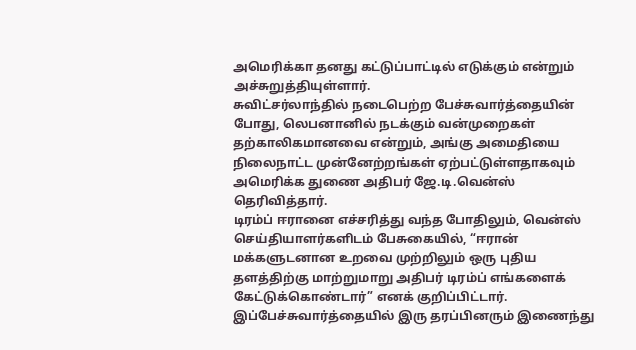அமெரிக்கா தனது கட்டுப்பாட்டில் எடுக்கும் என்றும் அச்சுறுத்தியுள்ளார்.
சுவிட்சர்லாந்தில் நடைபெற்ற பேச்சுவார்த்தையின் போது, லெபனானில் நடக்கும் வன்முறைகள் தற்காலிகமானவை என்றும், அங்கு அமைதியை நிலைநாட்ட முன்னேற்றங்கள் ஏற்பட்டுள்ளதாகவும் அமெரிக்க துணை அதிபர் ஜே.டி.வென்ஸ் தெரிவித்தார்.
டிரம்ப் ஈரானை எச்சரித்து வந்த போதிலும், வென்ஸ் செய்தியாளர்களிடம் பேசுகையில், “ஈரான் மக்களுடனான உறவை முற்றிலும் ஒரு புதிய தளத்திற்கு மாற்றுமாறு அதிபர் டிரம்ப் எங்களைக் கேட்டுக்கொண்டார்” எனக் குறிப்பிட்டார். இப்பேச்சுவார்த்தையில் இரு தரப்பினரும் இணைந்து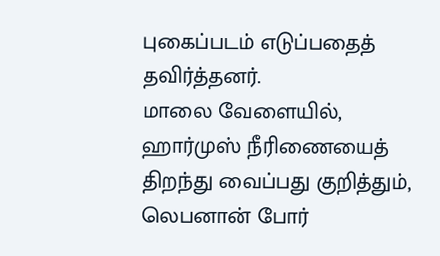புகைப்படம் எடுப்பதைத் தவிர்த்தனர்.
மாலை வேளையில், ஹார்முஸ் நீரிணையைத் திறந்து வைப்பது குறித்தும், லெபனான் போர்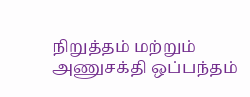நிறுத்தம் மற்றும் அணுசக்தி ஒப்பந்தம்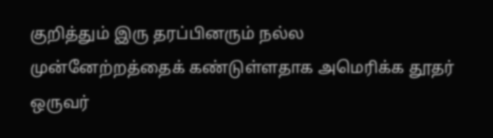குறித்தும் இரு தரப்பினரும் நல்ல முன்னேற்றத்தைக் கண்டுள்ளதாக அமெரிக்க தூதர் ஒருவர்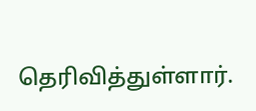தெரிவித்துள்ளார்.